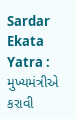Sardar Ekata Yatra : મુખ્યમંત્રીએ કરાવી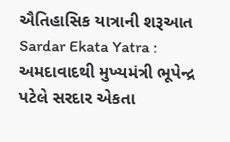ઐતિહાસિક યાત્રાની શરૂઆત
Sardar Ekata Yatra : અમદાવાદથી મુખ્યમંત્રી ભૂપેન્દ્ર પટેલે સરદાર એકતા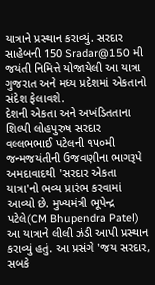યાત્રાને પ્રસ્થાન કરાવ્યું. સરદાર સાહેબની 150 Sradar@150 મી જયંતી નિમિત્તે યોજાયેલી આ યાત્રા ગુજરાત અને મધ્ય પ્રદેશમાં એકતાનો સંદેશ ફેલાવશે.
દેશની એકતા અને અખંડિતતાના શિલ્પી લોહપુરુષ સરદાર વલ્લભભાઈ પટેલની ૧૫૦મી જન્મજયંતીની ઉજવણીના ભાગરૂપે અમદાવાદથી 'સરદાર એકતા યાત્રા'નો ભવ્ય પ્રારંભ કરવામાં આવ્યો છે. મુખ્યમંત્રી ભૂપેન્દ્ર પટેલે(CM Bhupendra Patel) આ યાત્રાને લીલી ઝંડી આપી પ્રસ્થાન કરાવ્યું હતું. આ પ્રસંગે 'જય સરદાર, સબકે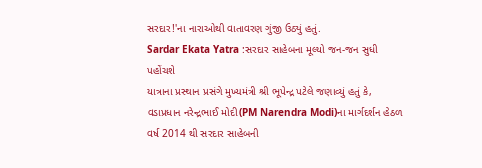સરદાર!'ના નારાઓથી વાતાવરણ ગુંજી ઉઠ્યું હતું.
Sardar Ekata Yatra :સરદાર સાહેબના મૂલ્યો જન-જન સુધી પહોંચશે
યાત્રાના પ્રસ્થાન પ્રસંગે મુખ્યમંત્રી શ્રી ભૂપેન્દ્ર પટેલે જણાવ્યું હતું કે, વડાપ્રધાન નરેન્દ્રભાઈ મોદી(PM Narendra Modi)ના માર્ગદર્શન હેઠળ વર્ષ 2014 થી સરદાર સાહેબની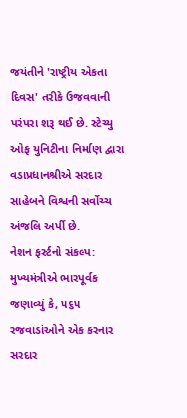જયંતીને 'રાષ્ટ્રીય એકતા દિવસ' તરીકે ઉજવવાની પરંપરા શરૂ થઈ છે. સ્ટેચ્યુ ઓફ યુનિટીના નિર્માણ દ્વારા વડાપ્રધાનશ્રીએ સરદાર સાહેબને વિશ્વની સર્વોચ્ચ અંજલિ અર્પી છે.
નેશન ફર્સ્ટનો સંકલ્પ: મુખ્યમંત્રીએ ભારપૂર્વક જણાવ્યું કે, ૫૬૫ રજવાડાંઓને એક કરનાર સરદાર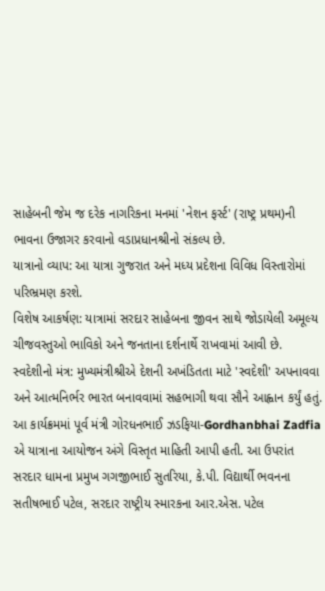સાહેબની જેમ જ દરેક નાગરિકના મનમાં 'નેશન ફર્સ્ટ' (રાષ્ટ્ર પ્રથમ)ની ભાવના ઉજાગર કરવાનો વડાપ્રધાનશ્રીનો સંકલ્પ છે.
યાત્રાનો વ્યાપ: આ યાત્રા ગુજરાત અને મધ્ય પ્રદેશના વિવિધ વિસ્તારોમાં પરિભ્રમણ કરશે.
વિશેષ આકર્ષણ: યાત્રામાં સરદાર સાહેબના જીવન સાથે જોડાયેલી અમૂલ્ય ચીજવસ્તુઓ ભાવિકો અને જનતાના દર્શનાર્થે રાખવામાં આવી છે.
સ્વદેશીનો મંત્ર: મુખ્યમંત્રીશ્રીએ દેશની અખંડિતતા માટે 'સ્વદેશી' અપનાવવા અને આત્મનિર્ભર ભારત બનાવવામાં સહભાગી થવા સૌને આહ્વાન કર્યું હતું.
આ કાર્યક્રમમાં પૂર્વ મંત્રી ગોરધનભાઈ ઝડફિયા-Gordhanbhai Zadfia એ યાત્રાના આયોજન અંગે વિસ્તૃત માહિતી આપી હતી. આ ઉપરાંત સરદાર ધામના પ્રમુખ ગગજીભાઈ સુતરિયા, કે.પી. વિદ્યાર્થી ભવનના સતીષભાઈ પટેલ, સરદાર રાષ્ટ્રીય સ્મારકના આર.એસ. પટેલ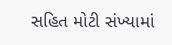સહિત મોટી સંખ્યામાં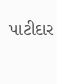પાટીદાર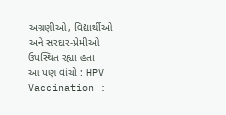અગ્રણીઓ, વિદ્યાર્થીઓ અને સરદાર-પ્રેમીઓ ઉપસ્થિત રહ્યા હતા
આ પણ વાંચો : HPV Vaccination :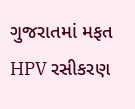ગુજરાતમાં મફત HPV રસીકરણ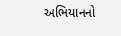અભિયાનનો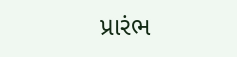પ્રારંભ